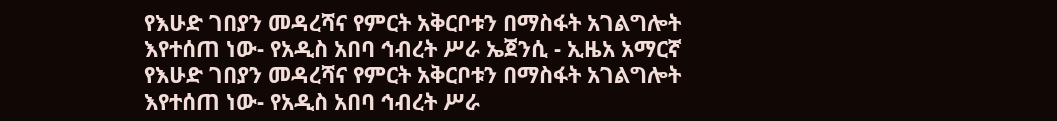የእሁድ ገበያን መዳረሻና የምርት አቅርቦቱን በማስፋት አገልግሎት እየተሰጠ ነው- የአዲስ አበባ ኅብረት ሥራ ኤጀንሲ - ኢዜአ አማርኛ
የእሁድ ገበያን መዳረሻና የምርት አቅርቦቱን በማስፋት አገልግሎት እየተሰጠ ነው- የአዲስ አበባ ኅብረት ሥራ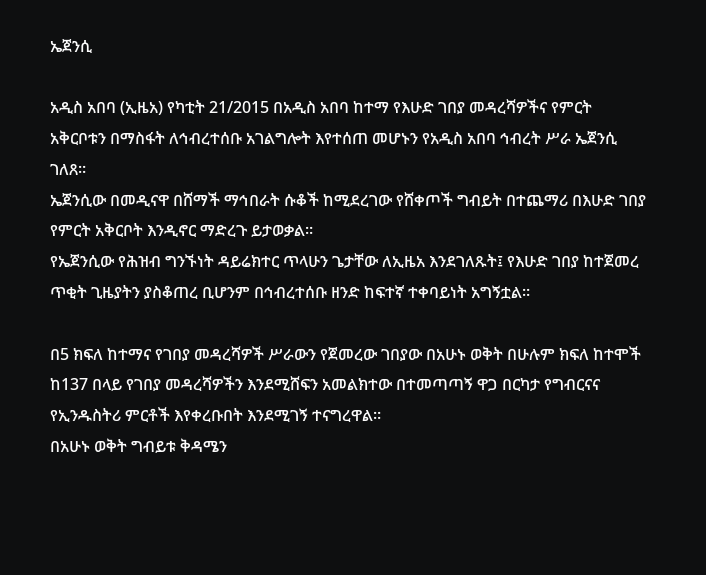ኤጀንሲ

አዲስ አበባ (ኢዜአ) የካቲት 21/2015 በአዲስ አበባ ከተማ የእሁድ ገበያ መዳረሻዎችና የምርት አቅርቦቱን በማስፋት ለኅብረተሰቡ አገልግሎት እየተሰጠ መሆኑን የአዲስ አበባ ኅብረት ሥራ ኤጀንሲ ገለጸ።
ኤጀንሲው በመዲናዋ በሸማች ማኅበራት ሱቆች ከሚደረገው የሸቀጦች ግብይት በተጨማሪ በእሁድ ገበያ የምርት አቅርቦት እንዲኖር ማድረጉ ይታወቃል።
የኤጀንሲው የሕዝብ ግንኙነት ዳይሬክተር ጥላሁን ጌታቸው ለኢዜአ እንደገለጹት፤ የእሁድ ገበያ ከተጀመረ ጥቂት ጊዜያትን ያስቆጠረ ቢሆንም በኅብረተሰቡ ዘንድ ከፍተኛ ተቀባይነት አግኝቷል።

በ5 ክፍለ ከተማና የገበያ መዳረሻዎች ሥራውን የጀመረው ገበያው በአሁኑ ወቅት በሁሉም ክፍለ ከተሞች ከ137 በላይ የገበያ መዳረሻዎችን እንደሚሸፍን አመልክተው በተመጣጣኝ ዋጋ በርካታ የግብርናና የኢንዱስትሪ ምርቶች እየቀረቡበት እንደሚገኝ ተናግረዋል።
በአሁኑ ወቅት ግብይቱ ቅዳሜን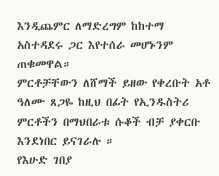እንዲጨምር ለማድረግም ከከተማ አስተዳደሩ ጋር እየተሰራ መሆኑንም ጠቁመዋል።
ምርቶቻቸውን ለሸማች ይዘው የቀረቡት አቶ ዓለሙ ጸጋዬ ከዚህ በፊት የኢንዱስትሪ ምርቶችን በማህበራቱ ሱቆች ብቻ ያቀርቡ እንደነበር ይናገራሉ ።
የእሁድ ገበያ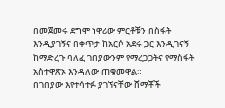በመጀመሩ ደግሞ ነዋሪው ምርቶቹን በስፋት እንዲያገኝና በቀጥታ ከአርሶ አደሩ ጋር እንዲገናኝ ከማድረጉ ባለፈ ገበያውንም የማረጋጋትና የማስፋት አስተዋጽኦ እንዳለው ጠቁመዋል።
በገበያው እየተሳተፉ ያገኘናቸው ሸማቾች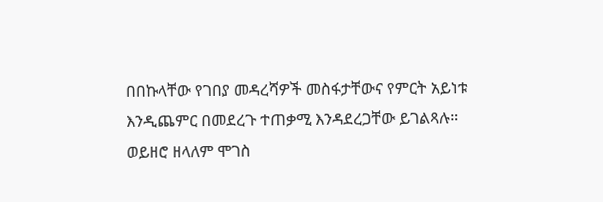በበኩላቸው የገበያ መዳረሻዎች መስፋታቸውና የምርት አይነቱ እንዲጨምር በመደረጉ ተጠቃሚ እንዳደረጋቸው ይገልጻሉ።
ወይዘሮ ዘላለም ሞገስ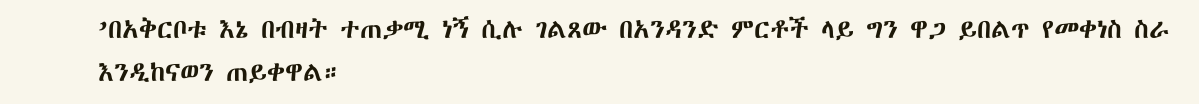’በአቅርቦቱ እኔ በብዛት ተጠቃሚ ነኝ ሲሉ ገልጸው በአንዳንድ ምርቶች ላይ ግን ዋጋ ይበልጥ የመቀነስ ስራ እንዲከናወን ጠይቀዋል።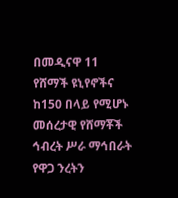በመዲናዋ 11 የሸማች ዩኒየኖችና ከ150 በላይ የሚሆኑ መሰረታዊ የሸማቾች ኅብረት ሥራ ማኅበራት የዋጋ ንረትን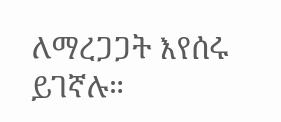ለማረጋጋት እየሰሩ ይገኛሉ።